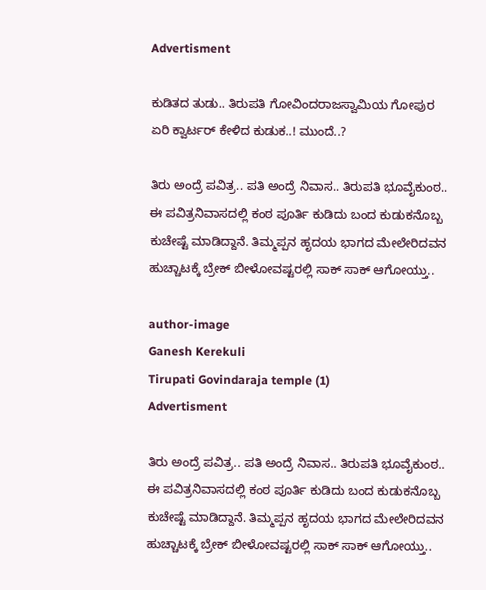Advertisment

ಕುಡಿತದ ತುಡು.. ತಿರುಪತಿ ಗೋವಿಂದರಾಜಸ್ವಾಮಿಯ ಗೋಪುರ ಏರಿ ಕ್ವಾರ್ಟರ್ ಕೇಳಿದ ಕುಡುಕ..! ಮುಂದೆ..?

ತಿರು ಅಂದ್ರೆ ಪವಿತ್ರ.. ಪತಿ ಅಂದ್ರೆ ನಿವಾಸ.. ತಿರುಪತಿ ಭೂವೈಕುಂಠ.. ಈ ಪವಿತ್ರನಿವಾಸದಲ್ಲಿ ಕಂಠ ಪೂರ್ತಿ ಕುಡಿದು ಬಂದ ಕುಡುಕನೊಬ್ಬ ಕುಚೇಷ್ಟೆ ಮಾಡಿದ್ದಾನೆ. ತಿಮ್ಮಪ್ಪನ ಹೃದಯ ಭಾಗದ ಮೇಲೇರಿದವನ ಹುಚ್ಚಾಟಕ್ಕೆ ಬ್ರೇಕ್ ಬೀಳೋವಷ್ಟರಲ್ಲಿ ಸಾಕ್ ಸಾಕ್ ಆಗೋಯ್ತು..

author-image
Ganesh Kerekuli
Tirupati Govindaraja temple (1)
Advertisment

ತಿರು ಅಂದ್ರೆ ಪವಿತ್ರ.. ಪತಿ ಅಂದ್ರೆ ನಿವಾಸ.. ತಿರುಪತಿ ಭೂವೈಕುಂಠ.. ಈ ಪವಿತ್ರನಿವಾಸದಲ್ಲಿ ಕಂಠ ಪೂರ್ತಿ ಕುಡಿದು ಬಂದ ಕುಡುಕನೊಬ್ಬ ಕುಚೇಷ್ಟೆ ಮಾಡಿದ್ದಾನೆ. ತಿಮ್ಮಪ್ಪನ ಹೃದಯ ಭಾಗದ ಮೇಲೇರಿದವನ ಹುಚ್ಚಾಟಕ್ಕೆ ಬ್ರೇಕ್ ಬೀಳೋವಷ್ಟರಲ್ಲಿ ಸಾಕ್ ಸಾಕ್ ಆಗೋಯ್ತು..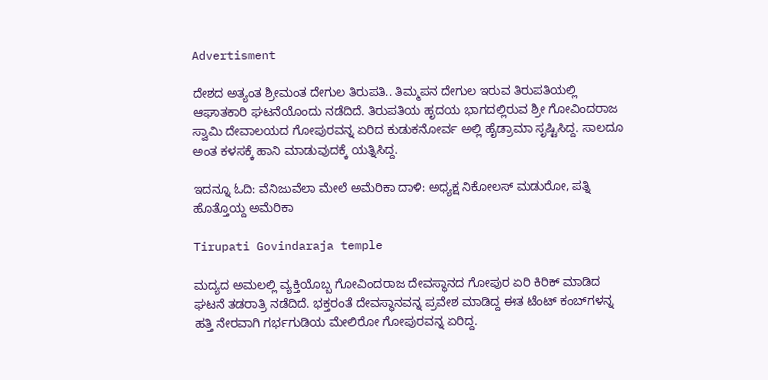Advertisment

ದೇಶದ ಅತ್ಯಂತ ಶ್ರೀಮಂತ ದೇಗುಲ ತಿರುಪತಿ.. ತಿಮ್ಮಪನ ದೇಗುಲ ಇರುವ ತಿರುಪತಿಯಲ್ಲಿ ಆಘಾತಕಾರಿ ಘಟನೆಯೊಂದು ನಡೆದಿದೆ. ತಿರುಪತಿಯ ಹೃದಯ ಭಾಗದಲ್ಲಿರುವ ಶ್ರೀ ಗೋವಿಂದರಾಜ ಸ್ವಾಮಿ ದೇವಾಲಯದ ಗೋಪುರವನ್ನ ಏರಿದ ಕುಡುಕನೋರ್ವ ಅಲ್ಲಿ ಹೈಡ್ರಾಮಾ ಸೃಷ್ಟಿಸಿದ್ದ. ಸಾಲದೂ ಅಂತ ಕಳಸಕ್ಕೆ ಹಾನಿ ಮಾಡುವುದಕ್ಕೆ ಯತ್ನಿಸಿದ್ದ.

ಇದನ್ನೂ ಓದಿ: ವೆನಿಜುವೆಲಾ ಮೇಲೆ ಅಮೆರಿಕಾ ದಾಳಿ: ಅಧ್ಯಕ್ಷ ನಿಕೋಲಸ್ ಮಡುರೋ, ಪತ್ನಿ ಹೊತ್ತೊಯ್ದ ಅಮೆರಿಕಾ

Tirupati Govindaraja temple

ಮದ್ಯದ ಅಮಲಲ್ಲಿ ವ್ಯಕ್ತಿಯೊಬ್ಬ ಗೋವಿಂದರಾಜ ದೇವಸ್ಥಾನದ ಗೋಪುರ ಏರಿ ಕಿರಿಕ್‌ ಮಾಡಿದ ಘಟನೆ ತಡರಾತ್ರಿ ನಡೆದಿದೆ. ಭಕ್ತರಂತೆ ದೇವಸ್ಥಾನವನ್ನ ಪ್ರವೇಶ ಮಾಡಿದ್ದ ಈತ ಟೆಂಟ್ ಕಂಬ್‌ಗಳನ್ನ ಹತ್ತಿ ನೇರವಾಗಿ ಗರ್ಭಗುಡಿಯ ಮೇಲಿರೋ ಗೋಪುರವನ್ನ ಏರಿದ್ದ.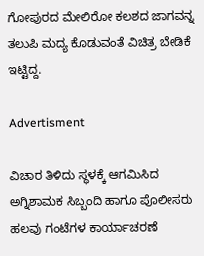ಗೋಪುರದ ಮೇಲಿರೋ ಕಲಶದ ಜಾಗವನ್ನ ತಲುಪಿ ಮದ್ಯ ಕೊಡುವಂತೆ ವಿಚಿತ್ರ ಬೇಡಿಕೆ ಇಟ್ಟಿದ್ದ.

Advertisment

ವಿಚಾರ ತಿಳಿದು ಸ್ಥಳಕ್ಕೆ ಆಗಮಿಸಿದ ಅಗ್ನಿಶಾಮಕ ಸಿಬ್ಬಂದಿ ಹಾಗೂ ಪೊಲೀಸರು ಹಲವು ಗಂಟೆಗಳ ಕಾರ್ಯಾಚರಣೆ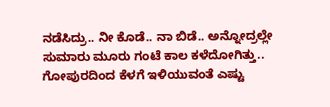ನಡೆಸಿದ್ರು.. ನೀ ಕೊಡೆ.. ನಾ ಬಿಡೆ.. ಅನ್ನೋದ್ರಲ್ಲೇ ಸುಮಾರು ಮೂರು ಗಂಟೆ ಕಾಲ ಕಳೆದೋಗಿತ್ತು.. ಗೋಪುರದಿಂದ ಕೆಳಗೆ ಇಳಿಯುವಂತೆ ಎಷ್ಟು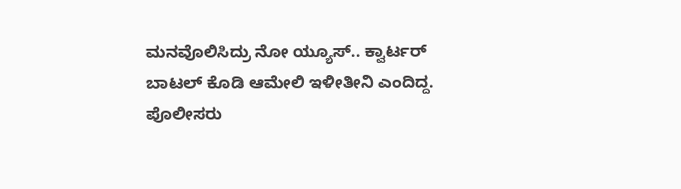ಮನವೊಲಿಸಿದ್ರು ನೋ ಯ್ಯೂಸ್.. ಕ್ವಾರ್ಟರ್ ಬಾಟಲ್ ಕೊಡಿ ಆಮೇಲಿ ಇಳೀತೀನಿ ಎಂದಿದ್ದ. ಪೊಲೀಸರು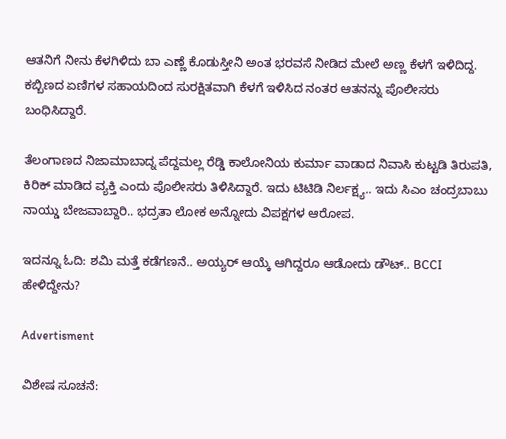ಆತನಿಗೆ ನೀನು ಕೆಳಗಿಳಿದು ಬಾ ಎಣ್ಣೆ ಕೊಡುಸ್ತೀನಿ ಅಂತ ಭರವಸೆ ನೀಡಿದ ಮೇಲೆ ಅಣ್ಣ ಕೆಳಗೆ ಇಳಿದಿದ್ದ. ಕಬ್ಬಿಣದ ಏಣಿಗಳ ಸಹಾಯದಿಂದ ಸುರಕ್ಷಿತವಾಗಿ ಕೆಳಗೆ ಇಳಿಸಿದ ನಂತರ ಆತನನ್ನು ಪೊಲೀಸರು ಬಂಧಿಸಿದ್ದಾರೆ.

ತೆಲಂಗಾಣದ ನಿಜಾಮಾಬಾದ್ನ ಪೆದ್ದಮಲ್ಲ ರೆಡ್ಡಿ ಕಾಲೋನಿಯ ಕುರ್ಮಾ ವಾಡಾದ ನಿವಾಸಿ ಕುಟ್ಟಡಿ ತಿರುಪತಿ, ಕಿರಿಕ್‌ ಮಾಡಿದ ವ್ಯಕ್ತಿ ಎಂದು ಪೊಲೀಸರು ತಿಳಿಸಿದ್ದಾರೆ. ಇದು ಟಿಟಿಡಿ ನಿರ್ಲಕ್ಷ್ಯ.. ಇದು ಸಿಎಂ ಚಂದ್ರಬಾಬು ನಾಯ್ಡು ಬೇಜವಾಬ್ದಾರಿ.. ಭದ್ರತಾ ಲೋಕ ಅನ್ನೋದು ವಿಪಕ್ಷಗಳ ಆರೋಪ.

ಇದನ್ನೂ ಓದಿ: ಶಮಿ ಮತ್ತೆ ಕಡೆಗಣನೆ.. ಅಯ್ಯರ್ ಆಯ್ಕೆ ಆಗಿದ್ದರೂ ಆಡೋದು ಡೌಟ್.. BCCI ಹೇಳಿದ್ದೇನು?

Advertisment

ವಿಶೇಷ ಸೂಚನೆ: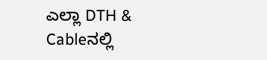ಎಲ್ಲಾ DTH & Cableನಲ್ಲಿ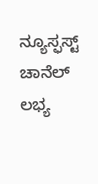ನ್ಯೂಸ್ಫಸ್ಟ್ ಚಾನೆಲ್ ಲಭ್ಯ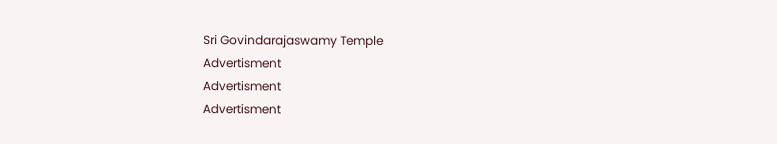Sri Govindarajaswamy Temple
Advertisment
Advertisment
Advertisment